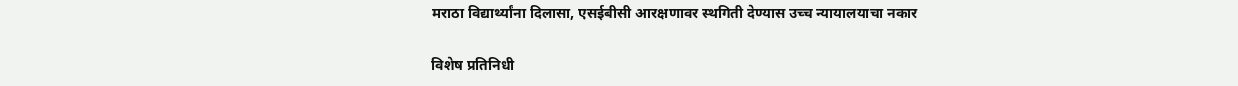मराठा विद्यार्थ्यांना दिलासा, एसईबीसी आरक्षणावर स्थगिती देण्यास उच्च न्यायालयाचा नकार

विशेष प्रतिनिधी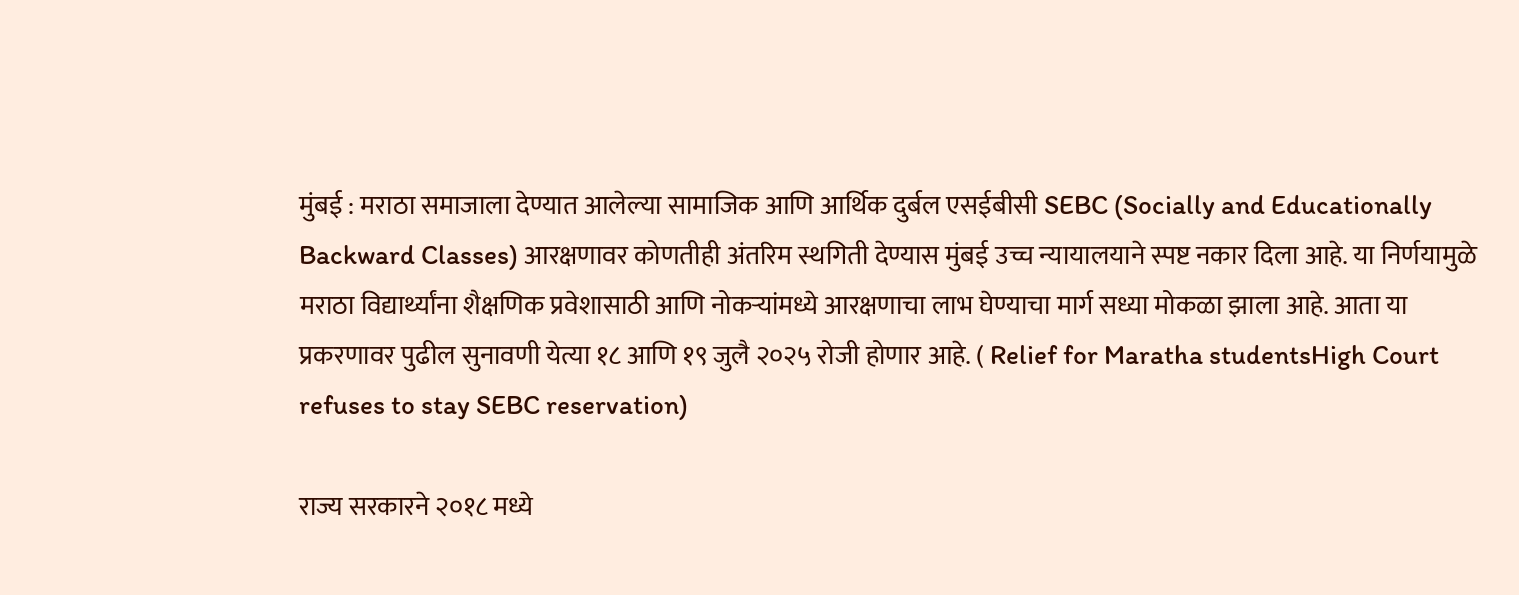मुंबई : मराठा समाजाला देण्यात आलेल्या सामाजिक आणि आर्थिक दुर्बल एसईबीसी SEBC (Socially and Educationally Backward Classes) आरक्षणावर कोणतीही अंतरिम स्थगिती देण्यास मुंबई उच्च न्यायालयाने स्पष्ट नकार दिला आहे. या निर्णयामुळे मराठा विद्यार्थ्यांना शैक्षणिक प्रवेशासाठी आणि नोकऱ्यांमध्ये आरक्षणाचा लाभ घेण्याचा मार्ग सध्या मोकळा झाला आहे. आता या प्रकरणावर पुढील सुनावणी येत्या १८ आणि १९ जुलै २०२५ रोजी होणार आहे. ( Relief for Maratha studentsHigh Court refuses to stay SEBC reservation)

राज्य सरकारने २०१८ मध्ये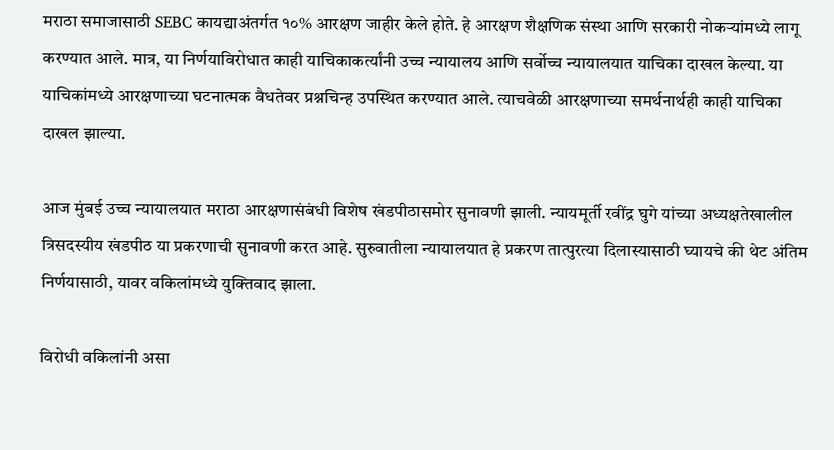मराठा समाजासाठी SEBC कायद्याअंतर्गत १०% आरक्षण जाहीर केले होते. हे आरक्षण शैक्षणिक संस्था आणि सरकारी नोकऱ्यांमध्ये लागू करण्यात आले. मात्र, या निर्णयाविरोधात काही याचिकाकर्त्यांनी उच्च न्यायालय आणि सर्वोच्च न्यायालयात याचिका दाखल केल्या. या याचिकांमध्ये आरक्षणाच्या घटनात्मक वैधतेवर प्रश्नचिन्ह उपस्थित करण्यात आले. त्याचवेळी आरक्षणाच्या समर्थनार्थही काही याचिका दाखल झाल्या.

आज मुंबई उच्च न्यायालयात मराठा आरक्षणासंबंधी विशेष खंडपीठासमोर सुनावणी झाली. न्यायमूर्ती रवींद्र घुगे यांच्या अध्यक्षतेखालील त्रिसदस्यीय खंडपीठ या प्रकरणाची सुनावणी करत आहे. सुरुवातीला न्यायालयात हे प्रकरण तात्पुरत्या दिलास्यासाठी घ्यायचे की थेट अंतिम निर्णयासाठी, यावर वकिलांमध्ये युक्तिवाद झाला.

विरोधी वकिलांनी असा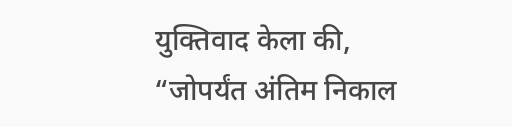युक्तिवाद केला की, “जोपर्यंत अंतिम निकाल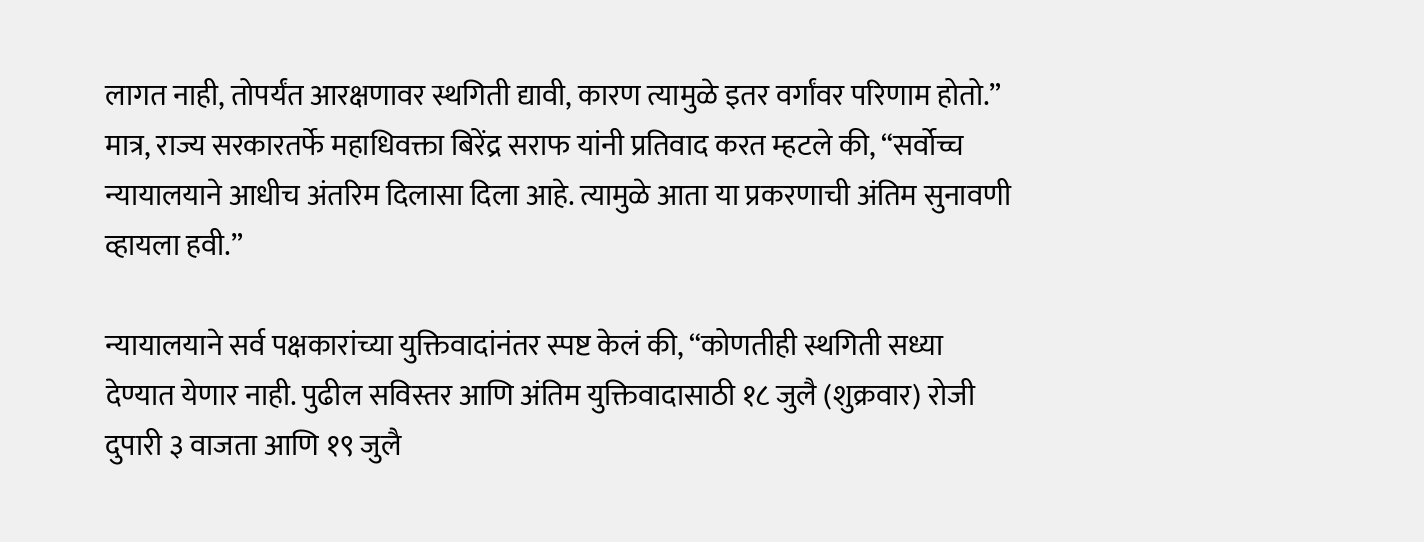लागत नाही, तोपर्यंत आरक्षणावर स्थगिती द्यावी, कारण त्यामुळे इतर वर्गांवर परिणाम होतो.” मात्र, राज्य सरकारतर्फे महाधिवक्ता बिरेंद्र सराफ यांनी प्रतिवाद करत म्हटले की, “सर्वोच्च न्यायालयाने आधीच अंतरिम दिलासा दिला आहे. त्यामुळे आता या प्रकरणाची अंतिम सुनावणी व्हायला हवी.”

न्यायालयाने सर्व पक्षकारांच्या युक्तिवादांनंतर स्पष्ट केलं की, “कोणतीही स्थगिती सध्या देण्यात येणार नाही. पुढील सविस्तर आणि अंतिम युक्तिवादासाठी १८ जुलै (शुक्रवार) रोजी दुपारी ३ वाजता आणि १९ जुलै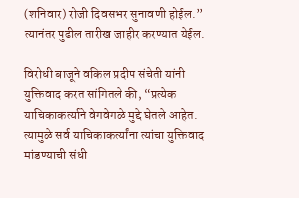(शनिवार) रोजी दिवसभर सुनावणी होईल.” त्यानंतर पुढील तारीख जाहीर करण्यात येईल.

विरोधी बाजूने वकिल प्रदीप संचेती यांनी युक्तिवाद करत सांगितले की, “प्रत्येक याचिकाकर्त्याने वेगवेगळे मुद्दे घेतले आहेत. त्यामुळे सर्व याचिकाकर्त्यांना त्यांचा युक्तिवाद मांडण्याची संधी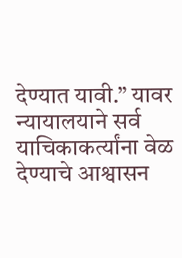देण्यात यावी.” यावर न्यायालयाने सर्व याचिकाकर्त्यांना वेळ देण्याचे आश्वासन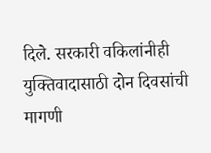दिले. सरकारी वकिलांनीही युक्तिवादासाठी दोन दिवसांची मागणी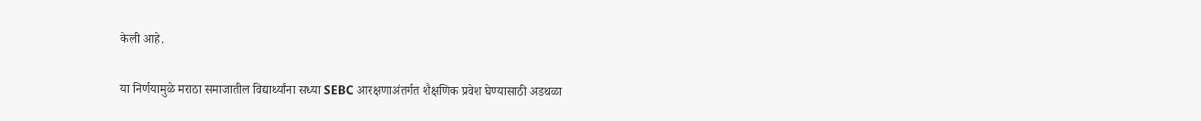केली आहे.

या निर्णयामुळे मराठा समाजातील विद्यार्थ्यांना सध्या SEBC आरक्षणाअंतर्गत शैक्षणिक प्रवेश घेण्यासाठी अडथळा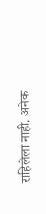राहिलेला नाही. अनेक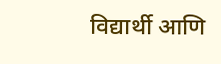विद्यार्थी आणि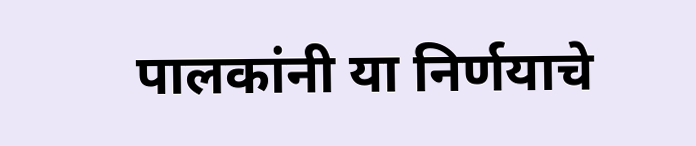पालकांनी या निर्णयाचे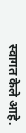स्वागत केले आहे.